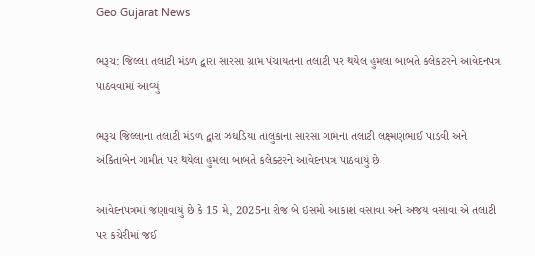Geo Gujarat News

ભરૂચ: જિલ્લા તલાટી મંડળ દ્વારા સારસા ગ્રામ પંચાયતના તલાટી પર થયેલ હુમલા બાબતે કલેકટરને આવેદનપત્ર પાઠવવામાં આવ્યું

ભરૂચ જિલ્લાના તલાટી મંડળ દ્વારા ઝઘડિયા તાલુકાના સારસા ગામના તલાટી લક્ષ્મણભાઈ પાડવી અને અંકિતાબેન ગામીત પર થયેલા હુમલા બાબતે કલેક્ટરને આવેદનપત્ર પાઠવાયું છે

આવેદનપત્રમાં જણાવાયું છે કે 15 મે, 2025ના રોજ બે ઇસમો આકાશ વસાવા અને અજય વસાવા એ તલાટી પર કચેરીમાં જઈ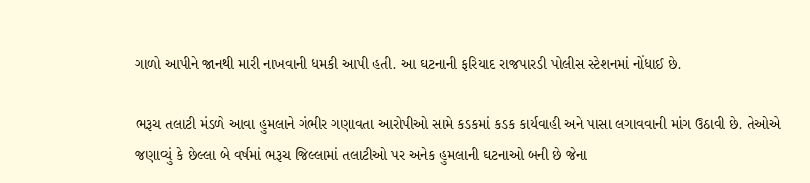ગાળો આપીને જાનથી મારી નાખવાની ધમકી આપી હતી. આ ઘટનાની ફરિયાદ રાજપારડી પોલીસ સ્ટેશનમાં નોંધાઈ છે.

ભરૂચ તલાટી મંડળે આવા હુમલાને ગંભીર ગણાવતા આરોપીઓ સામે કડકમાં કડક કાર્યવાહી અને પાસા લગાવવાની માંગ ઉઠાવી છે. તેઓએ જણાવ્યું કે છેલ્લા બે વર્ષમાં ભરૂચ જિલ્લામાં તલાટીઓ પર અનેક હુમલાની ઘટનાઓ બની છે જેના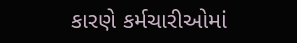કારણે કર્મચારીઓમાં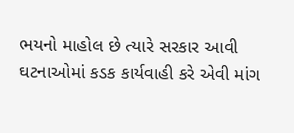ભયનો માહોલ છે ત્યારે સરકાર આવી ઘટનાઓમાં કડક કાર્યવાહી કરે એવી માંગ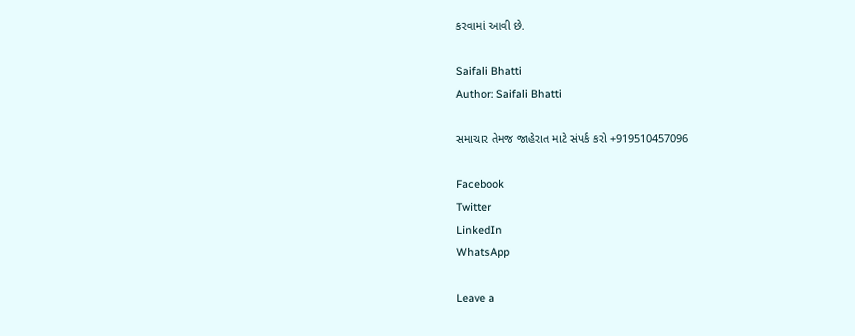કરવામાં આવી છે.

Saifali Bhatti
Author: Saifali Bhatti

સમાચાર તેમજ જાહેરાત માટે સંપર્ક કરો +919510457096

Facebook
Twitter
LinkedIn
WhatsApp

Leave a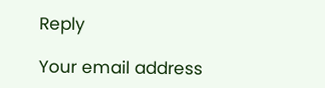Reply

Your email address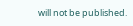will not be published.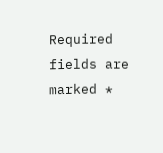Required fields are marked *